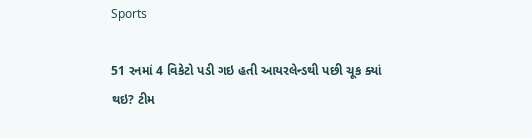Sports

51 રનમાં 4 વિકેટો પડી ગઇ હતી આયરલેન્ડથી પછી ચૂક ક્યાં થઇ? ટીમ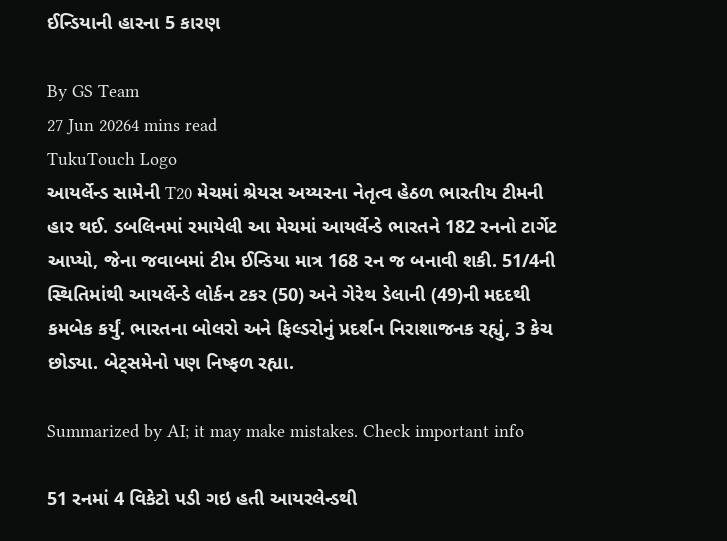ઈન્ડિયાની હારના 5 કારણ

By GS Team
27 Jun 20264 mins read
TukuTouch Logo
આયર્લેન્ડ સામેની T20 મેચમાં શ્રેયસ અય્યરના નેતૃત્વ હેઠળ ભારતીય ટીમની હાર થઈ. ડબલિનમાં રમાયેલી આ મેચમાં આયર્લેન્ડે ભારતને 182 રનનો ટાર્ગેટ આપ્યો, જેના જવાબમાં ટીમ ઈન્ડિયા માત્ર 168 રન જ બનાવી શકી. 51/4ની સ્થિતિમાંથી આયર્લેન્ડે લોર્કન ટકર (50) અને ગેરેથ ડેલાની (49)ની મદદથી કમબેક કર્યું. ભારતના બોલરો અને ફિલ્ડરોનું પ્રદર્શન નિરાશાજનક રહ્યું, 3 કેચ છોડ્યા. બેટ્સમેનો પણ નિષ્ફળ રહ્યા.

Summarized by AI; it may make mistakes. Check important info

51 રનમાં 4 વિકેટો પડી ગઇ હતી આયરલેન્ડથી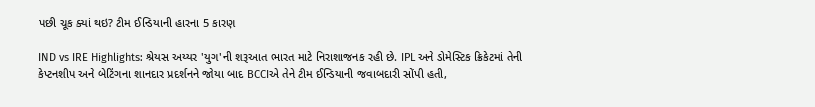પછી ચૂક ક્યાં થઇ? ટીમ ઈન્ડિયાની હારના 5 કારણ

IND vs IRE Highlights: શ્રેયસ અય્યર 'યુગ'ની શરૂઆત ભારત માટે નિરાશાજનક રહી છે. IPL અને ડોમેસ્ટિક ક્રિકેટમાં તેની કેપ્ટનશીપ અને બેટિંગના શાનદાર પ્રદર્શનને જોયા બાદ BCCIએ તેને ટીમ ઈન્ડિયાની જવાબદારી સોંપી હતી,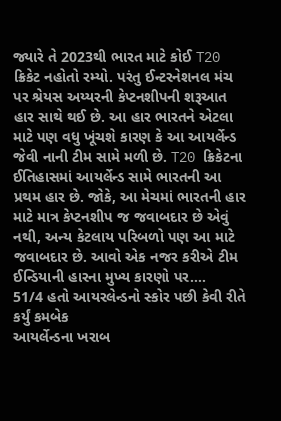જ્યારે તે 2023થી ભારત માટે કોઈ T20 ક્રિકેટ નહોતો રમ્યો. પરંતુ ઈન્ટરનેશનલ મંચ પર શ્રેયસ અય્યરની કેપ્ટનશીપની શરૂઆત હાર સાથે થઈ છે. આ હાર ભારતને એટલા માટે પણ વધુ ખૂંચશે કારણ કે આ આયર્લેન્ડ જેવી નાની ટીમ સામે મળી છે. T20 ક્રિકેટના ઈતિહાસમાં આયર્લેન્ડ સામે ભારતની આ પ્રથમ હાર છે. જોકે, આ મેચમાં ભારતની હાર માટે માત્ર કેપ્ટનશીપ જ જવાબદાર છે એવું નથી, અન્ય કેટલાય પરિબળો પણ આ માટે જવાબદાર છે. આવો એક નજર કરીએ ટીમ ઈન્ડિયાની હારના મુખ્ય કારણો પર….
51/4 હતો આયરલેન્ડનો સ્કોર પછી કેવી રીતે કર્યું કમબેક
આયર્લેન્ડના ખરાબ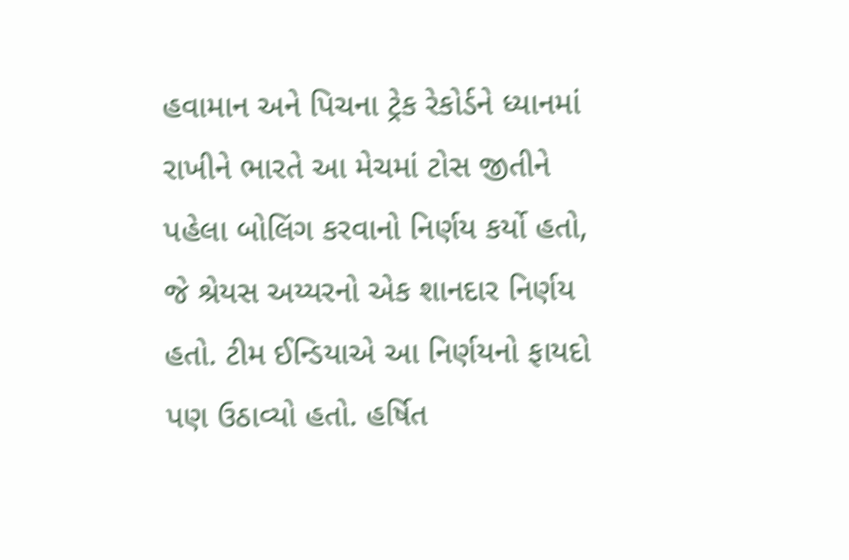હવામાન અને પિચના ટ્રેક રેકોર્ડને ધ્યાનમાં રાખીને ભારતે આ મેચમાં ટોસ જીતીને પહેલા બોલિંગ કરવાનો નિર્ણય કર્યો હતો, જે શ્રેયસ અય્યરનો એક શાનદાર નિર્ણય હતો. ટીમ ઈન્ડિયાએ આ નિર્ણયનો ફાયદો પણ ઉઠાવ્યો હતો. હર્ષિત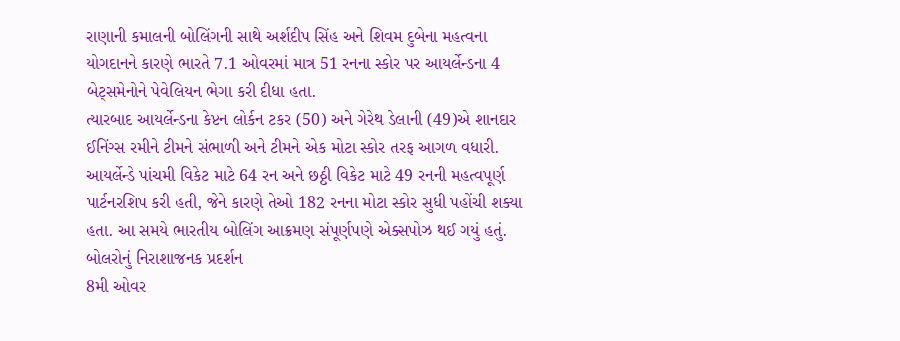રાણાની કમાલની બોલિંગની સાથે અર્શદીપ સિંહ અને શિવમ દુબેના મહત્વના યોગદાનને કારણે ભારતે 7.1 ઓવરમાં માત્ર 51 રનના સ્કોર પર આયર્લેન્ડના 4 બેટ્સમેનોને પેવેલિયન ભેગા કરી દીધા હતા.
ત્યારબાદ આયર્લેન્ડના કેપ્ટન લોર્કન ટકર (50) અને ગેરેથ ડેલાની (49)એ શાનદાર ઈનિંગ્સ રમીને ટીમને સંભાળી અને ટીમને એક મોટા સ્કોર તરફ આગળ વધારી.
આયર્લેન્ડે પાંચમી વિકેટ માટે 64 રન અને છઠ્ઠી વિકેટ માટે 49 રનની મહત્વપૂર્ણ પાર્ટનરશિપ કરી હતી, જેને કારણે તેઓ 182 રનના મોટા સ્કોર સુધી પહોંચી શક્યા હતા. આ સમયે ભારતીય બોલિંગ આક્રમણ સંપૂર્ણપણે એક્સપોઝ થઈ ગયું હતું.
બોલરોનું નિરાશાજનક પ્રદર્શન
8મી ઓવર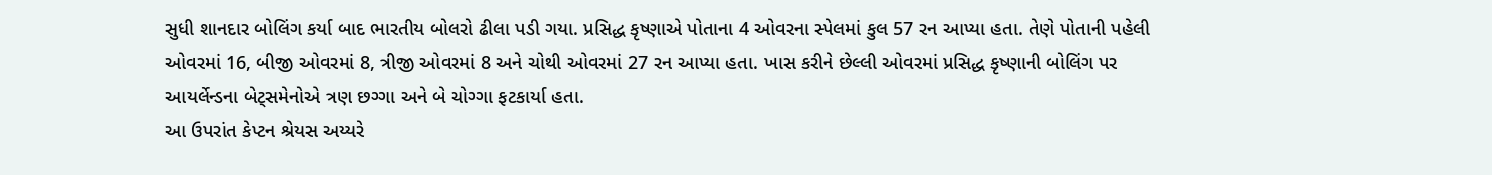સુધી શાનદાર બોલિંગ કર્યા બાદ ભારતીય બોલરો ઢીલા પડી ગયા. પ્રસિદ્ધ કૃષ્ણાએ પોતાના 4 ઓવરના સ્પેલમાં કુલ 57 રન આપ્યા હતા. તેણે પોતાની પહેલી ઓવરમાં 16, બીજી ઓવરમાં 8, ત્રીજી ઓવરમાં 8 અને ચોથી ઓવરમાં 27 રન આપ્યા હતા. ખાસ કરીને છેલ્લી ઓવરમાં પ્રસિદ્ધ કૃષ્ણાની બોલિંગ પર આયર્લેન્ડના બેટ્સમેનોએ ત્રણ છગ્ગા અને બે ચોગ્ગા ફટકાર્યા હતા.
આ ઉપરાંત કેપ્ટન શ્રેયસ અય્યરે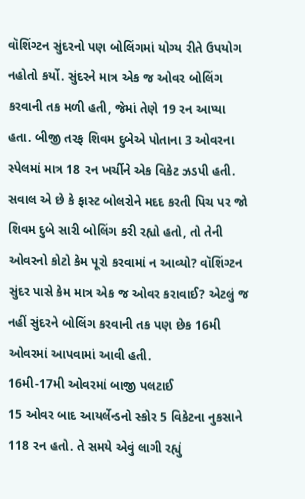વૉશિંગ્ટન સુંદરનો પણ બોલિંગમાં યોગ્ય રીતે ઉપયોગ નહોતો કર્યો. સુંદરને માત્ર એક જ ઓવર બોલિંગ કરવાની તક મળી હતી, જેમાં તેણે 19 રન આપ્યા હતા. બીજી તરફ શિવમ દુબેએ પોતાના 3 ઓવરના સ્પેલમાં માત્ર 18 રન ખર્ચીને એક વિકેટ ઝડપી હતી.
સવાલ એ છે કે ફાસ્ટ બોલરોને મદદ કરતી પિચ પર જો શિવમ દુબે સારી બોલિંગ કરી રહ્યો હતો, તો તેની ઓવરનો કોટો કેમ પૂરો કરવામાં ન આવ્યો? વૉશિંગ્ટન સુંદર પાસે કેમ માત્ર એક જ ઓવર કરાવાઈ? એટલું જ નહીં સુંદરને બોલિંગ કરવાની તક પણ છેક 16મી ઓવરમાં આપવામાં આવી હતી.
16મી-17મી ઓવરમાં બાજી પલટાઈ
15 ઓવર બાદ આયર્લેન્ડનો સ્કોર 5 વિકેટના નુકસાને 118 રન હતો. તે સમયે એવું લાગી રહ્યું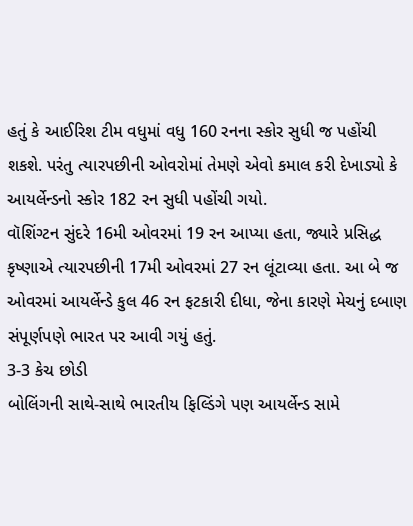હતું કે આઈરિશ ટીમ વધુમાં વધુ 160 રનના સ્કોર સુધી જ પહોંચી શકશે. પરંતુ ત્યારપછીની ઓવરોમાં તેમણે એવો કમાલ કરી દેખાડ્યો કે આયર્લેન્ડનો સ્કોર 182 રન સુધી પહોંચી ગયો.
વૉશિંગ્ટન સુંદરે 16મી ઓવરમાં 19 રન આપ્યા હતા, જ્યારે પ્રસિદ્ધ કૃષ્ણાએ ત્યારપછીની 17મી ઓવરમાં 27 રન લૂંટાવ્યા હતા. આ બે જ ઓવરમાં આયર્લેન્ડે કુલ 46 રન ફટકારી દીધા, જેના કારણે મેચનું દબાણ સંપૂર્ણપણે ભારત પર આવી ગયું હતું.
3-3 કેચ છોડી
બોલિંગની સાથે-સાથે ભારતીય ફિલ્ડિંગે પણ આયર્લેન્ડ સામે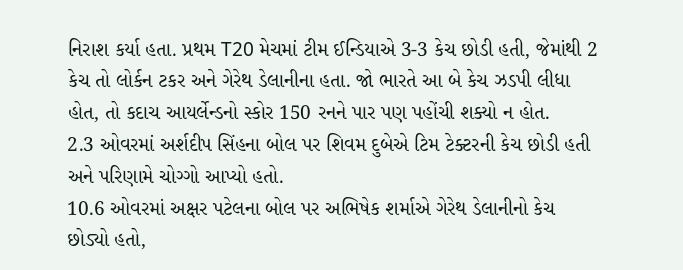નિરાશ કર્યા હતા. પ્રથમ T20 મેચમાં ટીમ ઈન્ડિયાએ 3-3 કેચ છોડી હતી, જેમાંથી 2 કેચ તો લોર્કન ટકર અને ગેરેથ ડેલાનીના હતા. જો ભારતે આ બે કેચ ઝડપી લીધા હોત, તો કદાચ આયર્લેન્ડનો સ્કોર 150 રનને પાર પણ પહોંચી શક્યો ન હોત.
2.3 ઓવરમાં અર્શદીપ સિંહના બોલ પર શિવમ દુબેએ ટિમ ટેક્ટરની કેચ છોડી હતી અને પરિણામે ચોગ્ગો આપ્યો હતો.
10.6 ઓવરમાં અક્ષર પટેલના બોલ પર અભિષેક શર્માએ ગેરેથ ડેલાનીનો કેચ છોડ્યો હતો,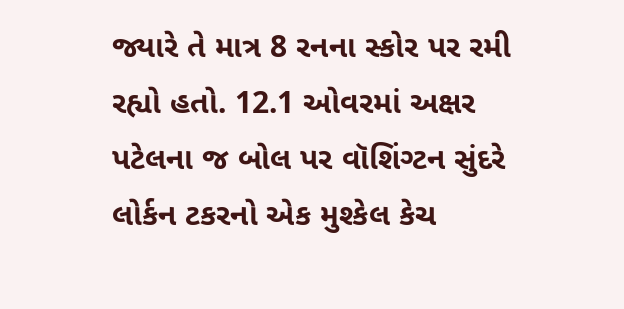જ્યારે તે માત્ર 8 રનના સ્કોર પર રમી રહ્યો હતો. 12.1 ઓવરમાં અક્ષર પટેલના જ બોલ પર વૉશિંગ્ટન સુંદરે લોર્કન ટકરનો એક મુશ્કેલ કેચ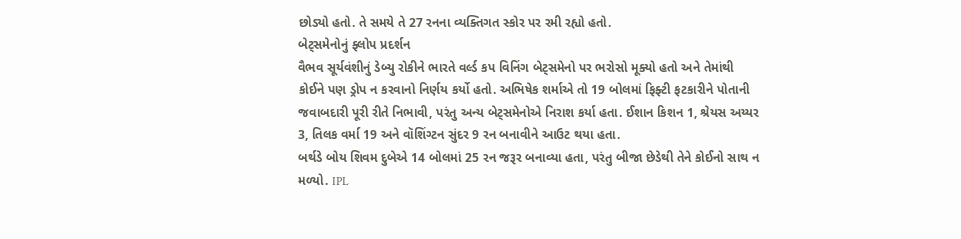છોડ્યો હતો. તે સમયે તે 27 રનના વ્યક્તિગત સ્કોર પર રમી રહ્યો હતો.
બેટ્સમેનોનું ફ્લોપ પ્રદર્શન
વૈભવ સૂર્યવંશીનું ડેબ્યુ રોકીને ભારતે વર્લ્ડ કપ વિનિંગ બેટ્સમેનો પર ભરોસો મૂક્યો હતો અને તેમાંથી કોઈને પણ ડ્રોપ ન કરવાનો નિર્ણય કર્યો હતો. અભિષેક શર્માએ તો 19 બોલમાં ફિફ્ટી ફટકારીને પોતાની જવાબદારી પૂરી રીતે નિભાવી, પરંતુ અન્ય બેટ્સમેનોએ નિરાશ કર્યા હતા. ઈશાન કિશન 1, શ્રેયસ અય્યર 3, તિલક વર્મા 19 અને વૉશિંગ્ટન સુંદર 9 રન બનાવીને આઉટ થયા હતા.
બર્થડે બોય શિવમ દુબેએ 14 બોલમાં 25 રન જરૂર બનાવ્યા હતા, પરંતુ બીજા છેડેથી તેને કોઈનો સાથ ન મળ્યો. IPL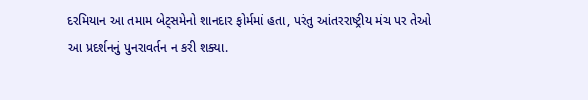દરમિયાન આ તમામ બેટ્સમેનો શાનદાર ફોર્મમાં હતા, પરંતુ આંતરરાષ્ટ્રીય મંચ પર તેઓ આ પ્રદર્શનનું પુનરાવર્તન ન કરી શક્યા.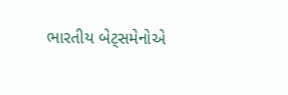ભારતીય બેટ્સમેનોએ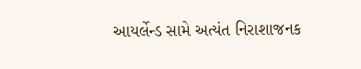આયર્લેન્ડ સામે અત્યંત નિરાશાજનક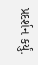પ્રદર્શન કર્યું.